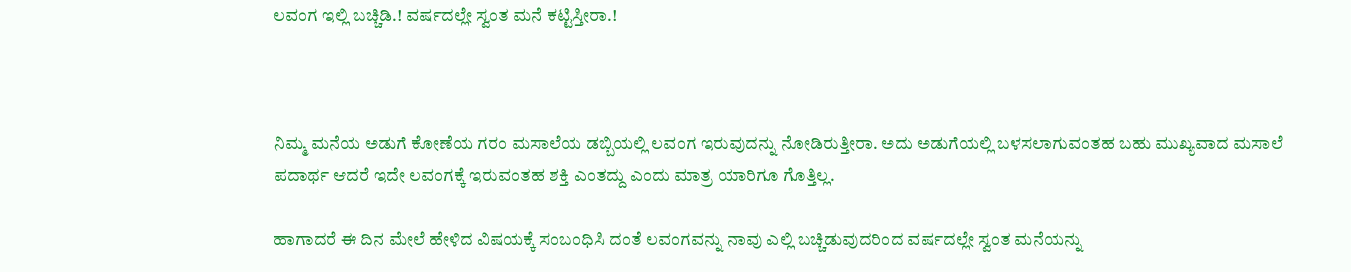ಲವಂಗ ಇಲ್ಲಿ ಬಚ್ಚಿಡಿ.! ವರ್ಷದಲ್ಲೇ ಸ್ವಂತ ಮನೆ ಕಟ್ಟಿಸ್ತೀರಾ.!



ನಿಮ್ಮ ಮನೆಯ ಅಡುಗೆ ಕೋಣೆಯ ಗರಂ ಮಸಾಲೆಯ ಡಬ್ಬಿಯಲ್ಲಿ ಲವಂಗ ಇರುವುದನ್ನು ನೋಡಿರುತ್ತೀರಾ. ಅದು ಅಡುಗೆಯಲ್ಲಿ ಬಳಸಲಾಗುವಂತಹ ಬಹು ಮುಖ್ಯವಾದ ಮಸಾಲೆ ಪದಾರ್ಥ ಆದರೆ ಇದೇ ಲವಂಗಕ್ಕೆ ಇರುವಂತಹ ಶಕ್ತಿ ಎಂತದ್ದು ಎಂದು ಮಾತ್ರ ಯಾರಿಗೂ ಗೊತ್ತಿಲ್ಲ.

ಹಾಗಾದರೆ ಈ ದಿನ ಮೇಲೆ ಹೇಳಿದ ವಿಷಯಕ್ಕೆ ಸಂಬಂಧಿಸಿ ದಂತೆ ಲವಂಗವನ್ನು ನಾವು ಎಲ್ಲಿ ಬಚ್ಚಿಡುವುದರಿಂದ ವರ್ಷದಲ್ಲೇ ಸ್ವಂತ ಮನೆಯನ್ನು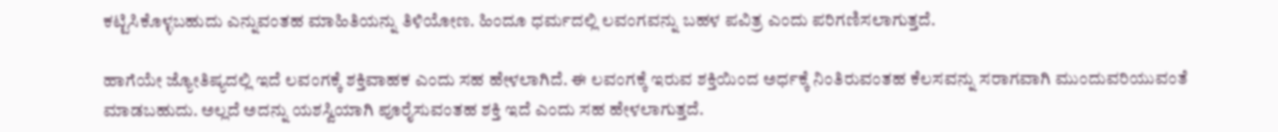ಕಟ್ಟಿಸಿಕೊಳ್ಳಬಹುದು ಎನ್ನುವಂತಹ ಮಾಹಿತಿಯನ್ನು ತಿಳಿಯೋಣ. ಹಿಂದೂ ಧರ್ಮದಲ್ಲಿ ಲವಂಗವನ್ನು ಬಹಳ ಪವಿತ್ರ ಎಂದು ಪರಿಗಣಿಸಲಾಗುತ್ತದೆ.

ಹಾಗೆಯೇ ಜ್ಯೋತಿಷ್ಯದಲ್ಲಿ ಇದೆ ಲವಂಗಕ್ಕೆ ಶಕ್ತಿವಾಹಕ ಎಂದು ಸಹ ಹೇಳಲಾಗಿದೆ. ಈ ಲವಂಗಕ್ಕೆ ಇರುವ ಶಕ್ತಿಯಿಂದ ಅರ್ಧಕ್ಕೆ ನಿಂತಿರುವಂತಹ ಕೆಲಸವನ್ನು ಸರಾಗವಾಗಿ ಮುಂದುವರಿಯುವಂತೆ ಮಾಡಬಹುದು. ಅಲ್ಲದೆ ಅದನ್ನು ಯಶಸ್ವಿಯಾಗಿ ಪೂರೈಸುವಂತಹ ಶಕ್ತಿ ಇದೆ ಎಂದು ಸಹ ಹೇಳಲಾಗುತ್ತದೆ.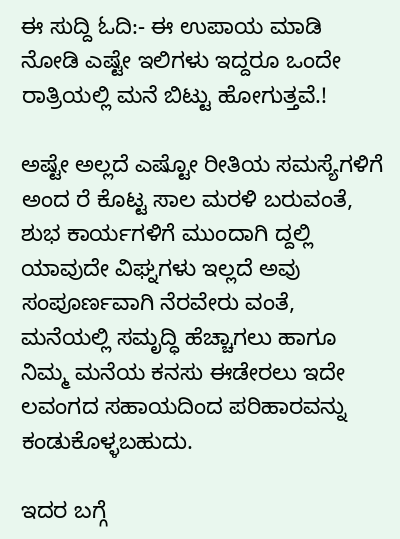ಈ ಸುದ್ದಿ ಓದಿ:- ಈ ಉಪಾಯ ಮಾಡಿ ನೋಡಿ ಎಷ್ಟೇ ಇಲಿಗಳು ಇದ್ದರೂ ಒಂದೇ ರಾತ್ರಿಯಲ್ಲಿ ಮನೆ ಬಿಟ್ಟು ಹೋಗುತ್ತವೆ.!

ಅಷ್ಟೇ ಅಲ್ಲದೆ ಎಷ್ಟೋ ರೀತಿಯ ಸಮಸ್ಯೆಗಳಿಗೆ ಅಂದ ರೆ ಕೊಟ್ಟ ಸಾಲ ಮರಳಿ ಬರುವಂತೆ, ಶುಭ ಕಾರ್ಯಗಳಿಗೆ ಮುಂದಾಗಿ ದ್ದಲ್ಲಿ ಯಾವುದೇ ವಿಘ್ನಗಳು ಇಲ್ಲದೆ ಅವು ಸಂಪೂರ್ಣವಾಗಿ ನೆರವೇರು ವಂತೆ, ಮನೆಯಲ್ಲಿ ಸಮೃದ್ಧಿ ಹೆಚ್ಚಾಗಲು ಹಾಗೂ ನಿಮ್ಮ ಮನೆಯ ಕನಸು ಈಡೇರಲು ಇದೇ ಲವಂಗದ ಸಹಾಯದಿಂದ ಪರಿಹಾರವನ್ನು ಕಂಡುಕೊಳ್ಳಬಹುದು.

ಇದರ ಬಗ್ಗೆ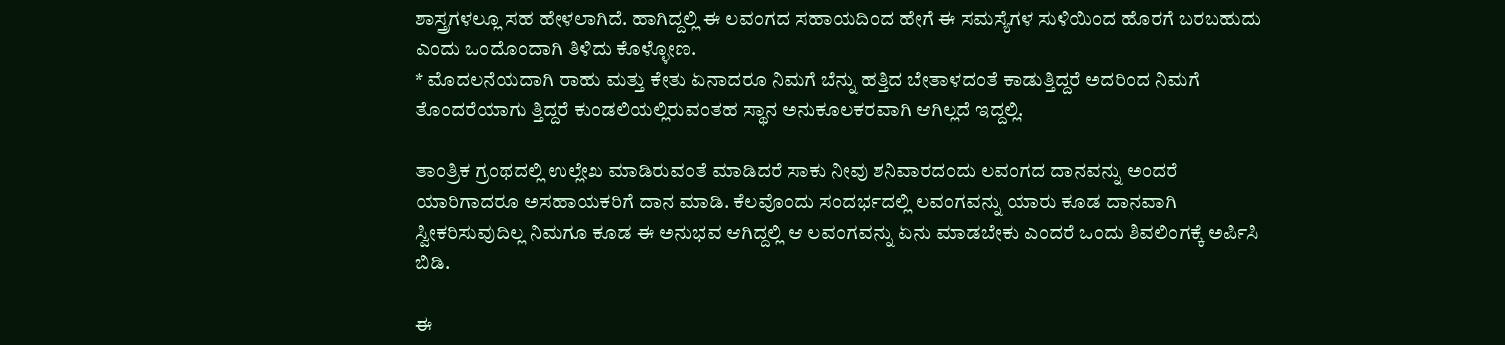ಶಾಸ್ತ್ರಗಳಲ್ಲೂ ಸಹ ಹೇಳಲಾಗಿದೆ. ಹಾಗಿದ್ದಲ್ಲಿ ಈ ಲವಂಗದ ಸಹಾಯದಿಂದ ಹೇಗೆ ಈ ಸಮಸ್ಯೆಗಳ ಸುಳಿಯಿಂದ ಹೊರಗೆ ಬರಬಹುದು ಎಂದು ಒಂದೊಂದಾಗಿ ತಿಳಿದು ಕೊಳ್ಳೋಣ.
* ಮೊದಲನೆಯದಾಗಿ ರಾಹು ಮತ್ತು ಕೇತು ಏನಾದರೂ ನಿಮಗೆ ಬೆನ್ನು ಹತ್ತಿದ ಬೇತಾಳದಂತೆ ಕಾಡುತ್ತಿದ್ದರೆ ಅದರಿಂದ ನಿಮಗೆ ತೊಂದರೆಯಾಗು ತ್ತಿದ್ದರೆ ಕುಂಡಲಿಯಲ್ಲಿರುವಂತಹ ಸ್ಥಾನ ಅನುಕೂಲಕರವಾಗಿ ಆಗಿಲ್ಲದೆ ಇದ್ದಲ್ಲಿ.

ತಾಂತ್ರಿಕ ಗ್ರಂಥದಲ್ಲಿ ಉಲ್ಲೇಖ ಮಾಡಿರುವಂತೆ ಮಾಡಿದರೆ ಸಾಕು ನೀವು ಶನಿವಾರದಂದು ಲವಂಗದ ದಾನವನ್ನು ಅಂದರೆ ಯಾರಿಗಾದರೂ ಅಸಹಾಯಕರಿಗೆ ದಾನ ಮಾಡಿ. ಕೆಲವೊಂದು ಸಂದರ್ಭದಲ್ಲಿ ಲವಂಗವನ್ನು ಯಾರು ಕೂಡ ದಾನವಾಗಿ ಸ್ವೀಕರಿಸುವುದಿಲ್ಲ ನಿಮಗೂ ಕೂಡ ಈ ಅನುಭವ ಆಗಿದ್ದಲ್ಲಿ ಆ ಲವಂಗವನ್ನು ಏನು ಮಾಡಬೇಕು ಎಂದರೆ ಒಂದು ಶಿವಲಿಂಗಕ್ಕೆ ಅರ್ಪಿಸಿ ಬಿಡಿ.

ಈ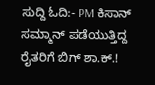ಸುದ್ದಿ ಓದಿ:- PM ಕಿಸಾನ್ ಸಮ್ಮಾನ್ ಪಡೆಯುತ್ತಿದ್ದ ರೈತರಿಗೆ ಬಿಗ್ ಶಾ.ಕ್.!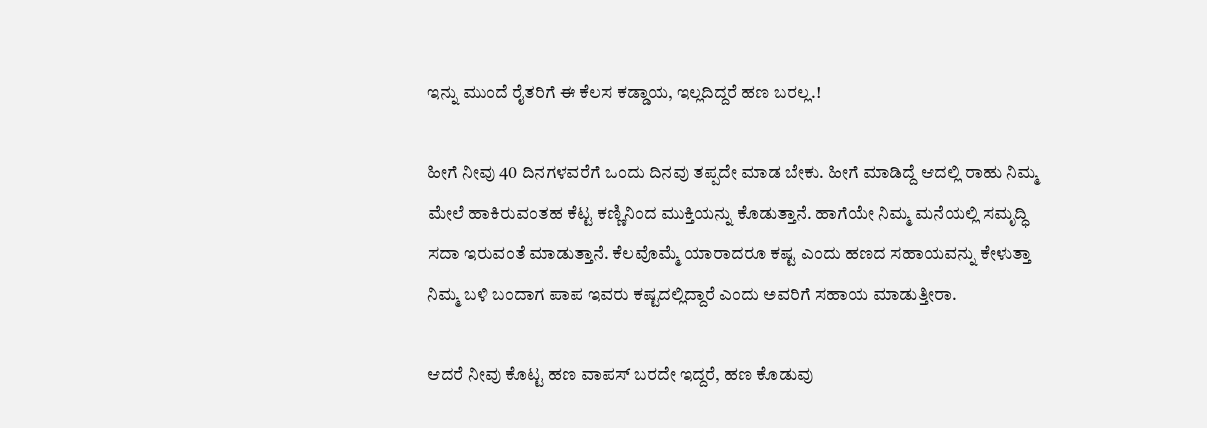ಇನ್ನು ಮುಂದೆ ರೈತರಿಗೆ ಈ ಕೆಲಸ ಕಡ್ಡಾಯ, ಇಲ್ಲದಿದ್ದರೆ ಹಣ ಬರಲ್ಲ.!

ಹೀಗೆ ನೀವು 40 ದಿನಗಳವರೆಗೆ ಒಂದು ದಿನವು ತಪ್ಪದೇ ಮಾಡ ಬೇಕು. ಹೀಗೆ ಮಾಡಿದ್ದೆ ಆದಲ್ಲಿ ರಾಹು ನಿಮ್ಮ ಮೇಲೆ ಹಾಕಿರುವಂತಹ ಕೆಟ್ಟ ಕಣ್ಣಿನಿಂದ ಮುಕ್ತಿಯನ್ನು ಕೊಡುತ್ತಾನೆ. ಹಾಗೆಯೇ ನಿಮ್ಮ ಮನೆಯಲ್ಲಿ ಸಮೃದ್ಧಿ ಸದಾ ಇರುವಂತೆ ಮಾಡುತ್ತಾನೆ. ಕೆಲವೊಮ್ಮೆ ಯಾರಾದರೂ ಕಷ್ಟ ಎಂದು ಹಣದ ಸಹಾಯವನ್ನು ಕೇಳುತ್ತಾ ನಿಮ್ಮ ಬಳಿ ಬಂದಾಗ ಪಾಪ ಇವರು ಕಷ್ಟದಲ್ಲಿದ್ದಾರೆ ಎಂದು ಅವರಿಗೆ ಸಹಾಯ ಮಾಡುತ್ತೀರಾ.

ಆದರೆ ನೀವು ಕೊಟ್ಟ ಹಣ ವಾಪಸ್ ಬರದೇ ಇದ್ದರೆ, ಹಣ ಕೊಡುವು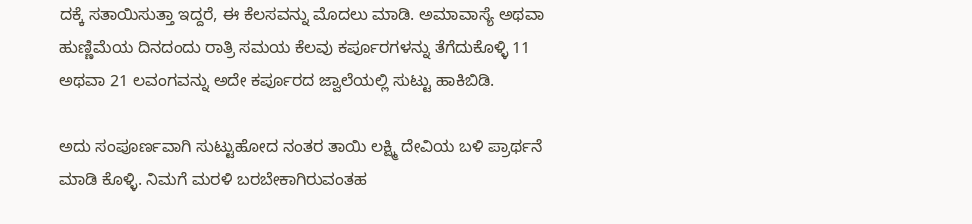ದಕ್ಕೆ ಸತಾಯಿಸುತ್ತಾ ಇದ್ದರೆ, ಈ ಕೆಲಸವನ್ನು ಮೊದಲು ಮಾಡಿ. ಅಮಾವಾಸ್ಯೆ ಅಥವಾ ಹುಣ್ಣಿಮೆಯ ದಿನದಂದು ರಾತ್ರಿ ಸಮಯ ಕೆಲವು ಕರ್ಪೂರಗಳನ್ನು ತೆಗೆದುಕೊಳ್ಳಿ 11 ಅಥವಾ 21 ಲವಂಗವನ್ನು ಅದೇ ಕರ್ಪೂರದ ಜ್ವಾಲೆಯಲ್ಲಿ ಸುಟ್ಟು ಹಾಕಿಬಿಡಿ.

ಅದು ಸಂಪೂರ್ಣವಾಗಿ ಸುಟ್ಟುಹೋದ ನಂತರ ತಾಯಿ ಲಕ್ಷ್ಮಿ ದೇವಿಯ ಬಳಿ ಪ್ರಾರ್ಥನೆ ಮಾಡಿ ಕೊಳ್ಳಿ. ನಿಮಗೆ ಮರಳಿ ಬರಬೇಕಾಗಿರುವಂತಹ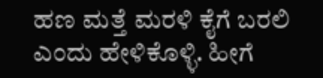ಹಣ ಮತ್ತೆ ಮರಳಿ ಕೈಗೆ ಬರಲಿ ಎಂದು ಹೇಳಿಕೊಳ್ಳಿ. ಹೀಗೆ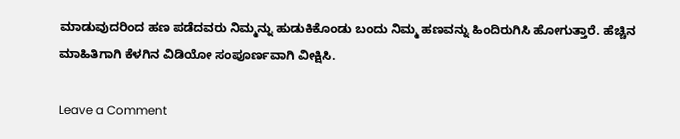ಮಾಡುವುದರಿಂದ ಹಣ ಪಡೆದವರು ನಿಮ್ಮನ್ನು ಹುಡುಕಿಕೊಂಡು ಬಂದು ನಿಮ್ಮ ಹಣವನ್ನು ಹಿಂದಿರುಗಿಸಿ ಹೋಗುತ್ತಾರೆ. ಹೆಚ್ಚಿನ ಮಾಹಿತಿಗಾಗಿ ಕೆಳಗಿನ ವಿಡಿಯೋ ಸಂಪೂರ್ಣವಾಗಿ ವೀಕ್ಷಿಸಿ.

Leave a Comment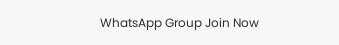WhatsApp Group Join Now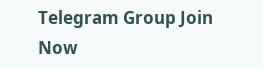Telegram Group Join Now